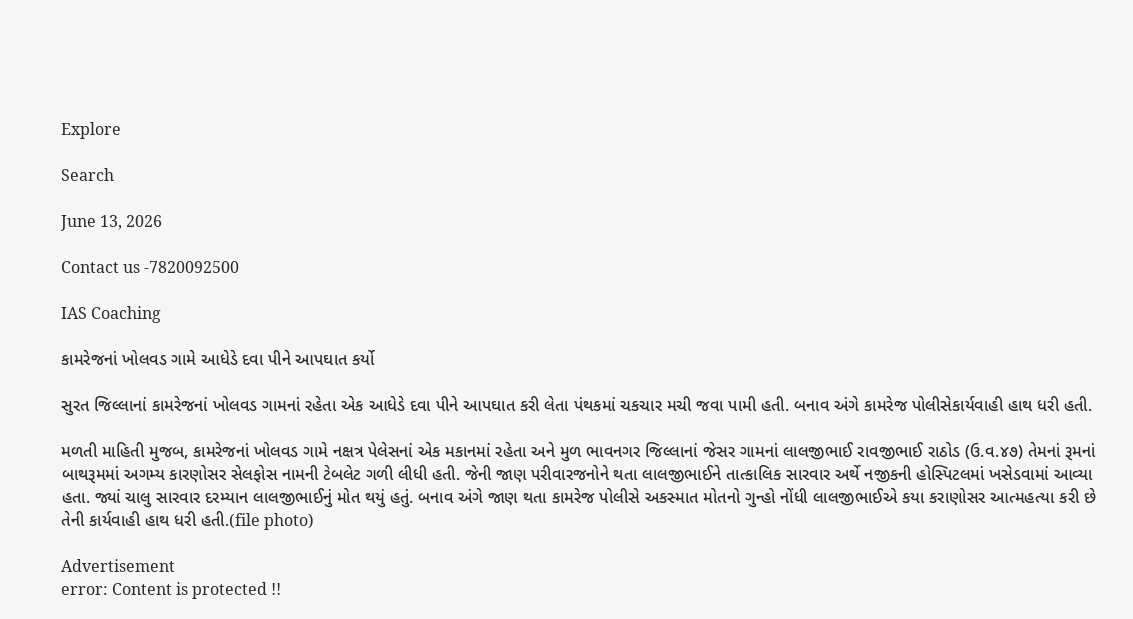Explore

Search

June 13, 2026

Contact us -7820092500

IAS Coaching

કામરેજનાં ખોલવડ ગામે આધેડે દવા પીને આપઘાત કર્યો

સુરત જિલ્લાનાં કામરેજનાં ખોલવડ ગામનાં રહેતા એક આધેડે દવા પીને આપઘાત કરી લેતા પંથકમાં ચકચાર મચી જવા પામી હતી. બનાવ અંગે કામરેજ પોલીસેકાર્યવાહી હાથ ધરી હતી.

મળતી માહિતી મુજબ, કામરેજનાં ખોલવડ ગામે નક્ષત્ર પેલેસનાં એક મકાનમાં રહેતા અને મુળ ભાવનગર જિલ્લાનાં જેસર ગામનાં લાલજીભાઈ રાવજીભાઈ રાઠોડ (ઉ.વ.૪૭) તેમનાં રૂમનાં બાથરૂમમાં અગમ્ય કારણોસર સેલફોસ નામની ટેબલેટ ગળી લીધી હતી. જેની જાણ પરીવારજનોને થતા લાલજીભાઈને તાત્કાલિક સારવાર અર્થે નજીકની હોસ્પિટલમાં ખસેડવામાં આવ્યા હતા. જ્યાં ચાલુ સારવાર દરમ્યાન લાલજીભાઈનું મોત થયું હતું. બનાવ અંગે જાણ થતા કામરેજ પોલીસે અકસ્માત મોતનો ગુન્હો નોંધી લાલજીભાઈએ કયા કરાણોસર આત્મહત્યા કરી છે તેની કાર્યવાહી હાથ ધરી હતી.(file photo)

Advertisement
error: Content is protected !!